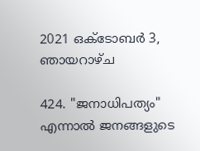2021 ഒക്‌ടോബർ 3, ഞായറാഴ്‌ച

424. "ജനാധിപത്യം" എന്നാൽ ജനങ്ങളുടെ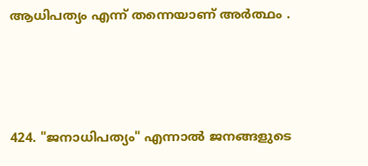ആധിപത്യം എന്ന് തന്നെയാണ് അർത്ഥം .



424. "ജനാധിപത്യം" എന്നാൽ ജനങ്ങളുടെ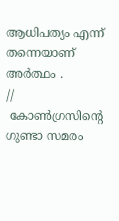ആധിപത്യം എന്ന് തന്നെയാണ് അർത്ഥം .
//
 കോൺഗ്രസിന്റെ ഗുണ്ടാ സമരം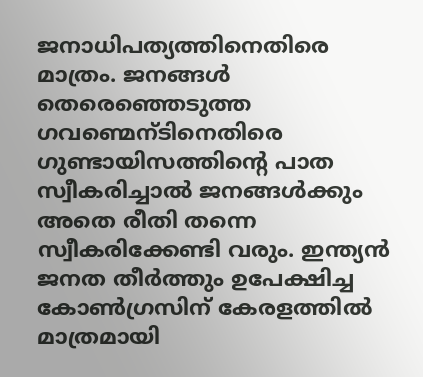ജനാധിപത്യത്തിനെതിരെ മാത്രം. ജനങ്ങൾ തെരെഞ്ഞെടുത്ത ഗവണ്മെന്ടിനെതിരെ ഗുണ്ടായിസത്തിന്റെ പാത സ്വീകരിച്ചാൽ ജനങ്ങൾക്കും അതെ രീതി തന്നെ സ്വീകരിക്കേണ്ടി വരും. ഇന്ത്യൻ ജനത തീർത്തും ഉപേക്ഷിച്ച കോൺഗ്രസിന് കേരളത്തിൽ മാത്രമായി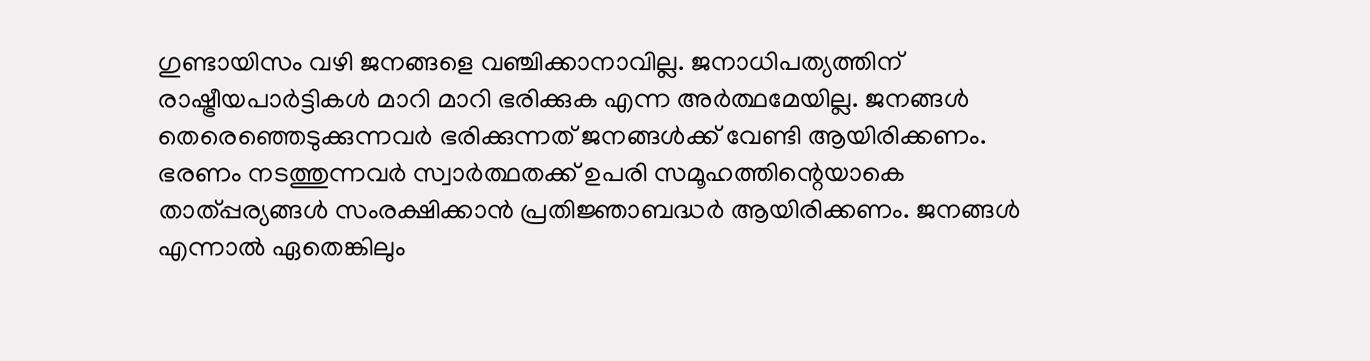ഗുണ്ടായിസം വഴി ജനങ്ങളെ വഞ്ചിക്കാനാവില്ല. ജനാധിപത്യത്തിന് രാഷ്ട്രീയപാർട്ടികൾ മാറി മാറി ഭരിക്കുക എന്ന അർത്ഥമേയില്ല. ജനങ്ങൾ തെരെഞ്ഞെടുക്കുന്നവർ ഭരിക്കുന്നത് ജനങ്ങൾക്ക് വേണ്ടി ആയിരിക്കണം. ഭരണം നടത്തുന്നവർ സ്വാർത്ഥതക്ക് ഉപരി സമൂഹത്തിന്റെയാകെ താത്പ്പര്യങ്ങൾ സംരക്ഷിക്കാൻ പ്രതിജ്ഞാബദ്ധർ ആയിരിക്കണം. ജനങ്ങൾ എന്നാൽ ഏതെങ്കിലും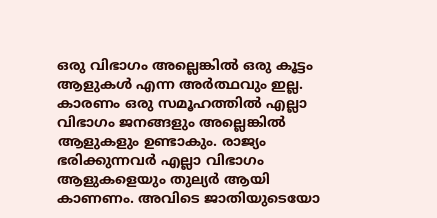ഒരു വിഭാഗം അല്ലെങ്കിൽ ഒരു കൂട്ടം ആളുകൾ എന്ന അർത്ഥവും ഇല്ല. കാരണം ഒരു സമൂഹത്തിൽ എല്ലാ വിഭാഗം ജനങ്ങളും അല്ലെങ്കിൽ ആളുകളും ഉണ്ടാകും. രാജ്യം ഭരിക്കുന്നവർ എല്ലാ വിഭാഗം ആളുകളെയും തുല്യർ ആയി കാണണം. അവിടെ ജാതിയുടെയോ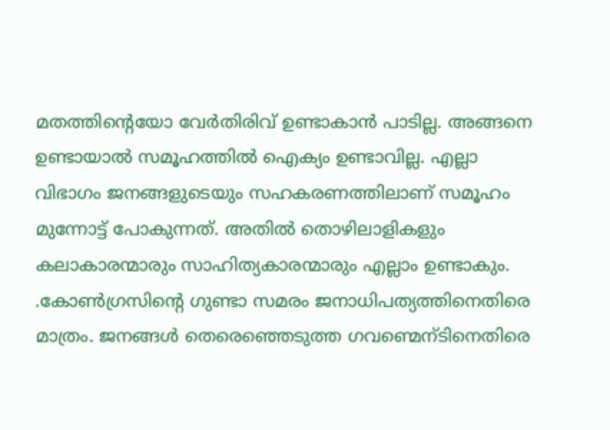മതത്തിന്റെയോ വേർതിരിവ് ഉണ്ടാകാൻ പാടില്ല. അങ്ങനെ ഉണ്ടായാൽ സമൂഹത്തിൽ ഐക്യം ഉണ്ടാവില്ല. എല്ലാ വിഭാഗം ജനങ്ങളുടെയും സഹകരണത്തിലാണ് സമൂഹം മുന്നോട്ട് പോകുന്നത്. അതിൽ തൊഴിലാളികളും കലാകാരന്മാരും സാഹിത്യകാരന്മാരും എല്ലാം ഉണ്ടാകും.       .കോൺഗ്രസിന്റെ ഗുണ്ടാ സമരം ജനാധിപത്യത്തിനെതിരെ മാത്രം. ജനങ്ങൾ തെരെഞ്ഞെടുത്ത ഗവണ്മെന്ടിനെതിരെ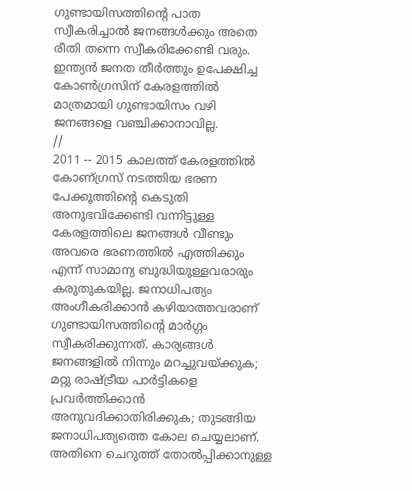ഗുണ്ടായിസത്തിന്റെ പാത സ്വീകരിച്ചാൽ ജനങ്ങൾക്കും അതെ രീതി തന്നെ സ്വീകരിക്കേണ്ടി വരും. ഇന്ത്യൻ ജനത തീർത്തും ഉപേക്ഷിച്ച കോൺഗ്രസിന് കേരളത്തിൽ മാത്രമായി ഗുണ്ടായിസം വഴി ജനങ്ങളെ വഞ്ചിക്കാനാവില്ല.
//
2011 -- 2015 കാലത്ത്‌ കേരളത്തിൽ കോണ്ഗ്രസ് നടത്തിയ ഭരണ പേക്കൂത്തിന്റെ കെടുതി അനുഭവിക്കേണ്ടി വന്നിട്ടുള്ള കേരളത്തിലെ ജനങ്ങൾ വീണ്ടും അവരെ ഭരണത്തിൽ എത്തിക്കും എന്ന് സാമാന്യ ബുദ്ധിയുള്ളവരാരും കരുതുകയില്ല. ജനാധിപത്യം അംഗീകരിക്കാൻ കഴിയാത്തവരാണ് ഗുണ്ടായിസത്തിന്റെ മാർഗ്ഗം സ്വീകരിക്കുന്നത്. കാര്യങ്ങൾ ജനങ്ങളിൽ നിന്നും മറച്ചുവയ്ക്കുക; മറ്റു രാഷ്ട്രീയ പാർട്ടികളെ പ്രവർത്തിക്കാൻ അനുവദിക്കാതിരിക്കുക; തുടങ്ങിയ ജനാധിപത്യത്തെ കോല ചെയ്യലാണ്. അതിനെ ചെറുത്ത് തോൽപ്പിക്കാനുള്ള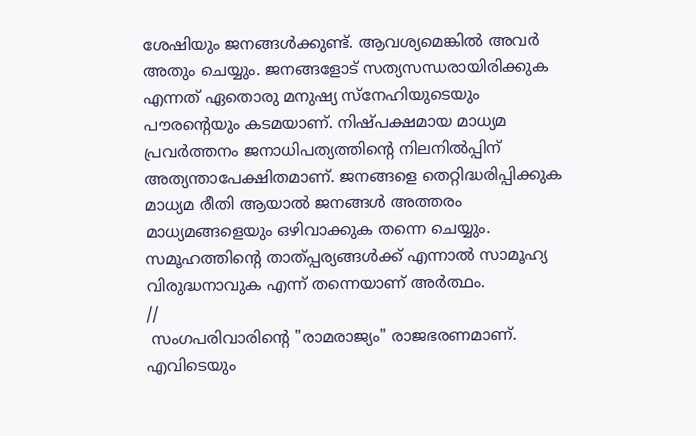ശേഷിയും ജനങ്ങൾക്കുണ്ട്. ആവശ്യമെങ്കിൽ അവർ അതും ചെയ്യും. ജനങ്ങളോട് സത്യസന്ധരായിരിക്കുക എന്നത് ഏതൊരു മനുഷ്യ സ്നേഹിയുടെയും പൗരന്റെയും കടമയാണ്. നിഷ്പക്ഷമായ മാധ്യമ പ്രവർത്തനം ജനാധിപത്യത്തിന്റെ നിലനിൽപ്പിന് അത്യന്താപേക്ഷിതമാണ്. ജനങ്ങളെ തെറ്റിദ്ധരിപ്പിക്കുക മാധ്യമ രീതി ആയാൽ ജനങ്ങൾ അത്തരം മാധ്യമങ്ങളെയും ഒഴിവാക്കുക തന്നെ ചെയ്യും. സമൂഹത്തിന്റെ താത്പ്പര്യങ്ങൾക്ക് എന്നാൽ സാമൂഹ്യ വിരുദ്ധനാവുക എന്ന് തന്നെയാണ് അർത്ഥം.
//
 സംഗപരിവാരിന്റെ "രാമരാജ്യം" രാജഭരണമാണ്. എവിടെയും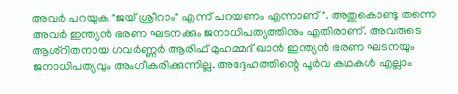അവർ പറയുക "ജയ് ശ്രീറാം" എന്ന് പറയണം എന്നാണ്". അതുകൊണ്ടു തന്നെ അവർ ഇന്ത്യൻ ഭരണ ഘടനക്കും ജനാധിപത്യത്തിനും എതിരാണ്. അവരുടെ ആശ്റിതനായ ഗവർണ്ണർ ആരിഫ് മുഹമ്മദ് ഖാൻ ഇന്ത്യൻ ഭരണ ഘടനയും ജനാധിപത്യവും അംഗീകരിക്കുന്നില്ല. അദ്ദേഹത്തിന്റെ പൂർവ കഥകൾ എല്ലാം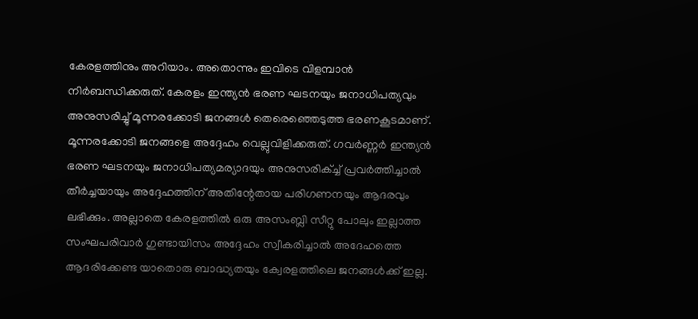കേരളത്തിനും അറിയാം. അതൊന്നും ഇവിടെ വിളമ്പാൻ നിർബന്ധിക്കരുത്. കേരളം ഇന്ത്യൻ ഭരണ ഘടനയും ജനാധിപത്യവും അനുസരിച്ചു് മൂന്നരക്കോടി ജനങ്ങൾ തെരെഞ്ഞെടുത്ത ഭരണകൂടമാണ്. മൂന്നരക്കോടി ജനങ്ങളെ അദ്ദേഹം വെല്ലുവിളിക്കരുത്. ഗവർണ്ണർ ഇന്ത്യൻ ഭരണ ഘടനയും ജനാധിപത്യമര്യാദയും അനുസരിക്ച്ച് പ്രവർത്തിച്ചാൽ തീർച്ചയായും അദ്ദേഹത്തിന് അതിന്റേതായ പരിഗണനയും ആദരവും ലഭിക്കും. അല്ലാതെ കേരളത്തിൽ ഒരു അസംബ്ലി സീറ്റു പോലും ഇല്ലാത്ത സംഘപരിവാർ ഗുണ്ടായിസം അദ്ദേഹം സ്വീകരിച്ചാൽ അദേഹത്തെ ആദരിക്കേണ്ട യാതൊരു ബാദ്ധ്യതയും ക്വേരളത്തിലെ ജനങ്ങൾക്ക് ഇല്ല.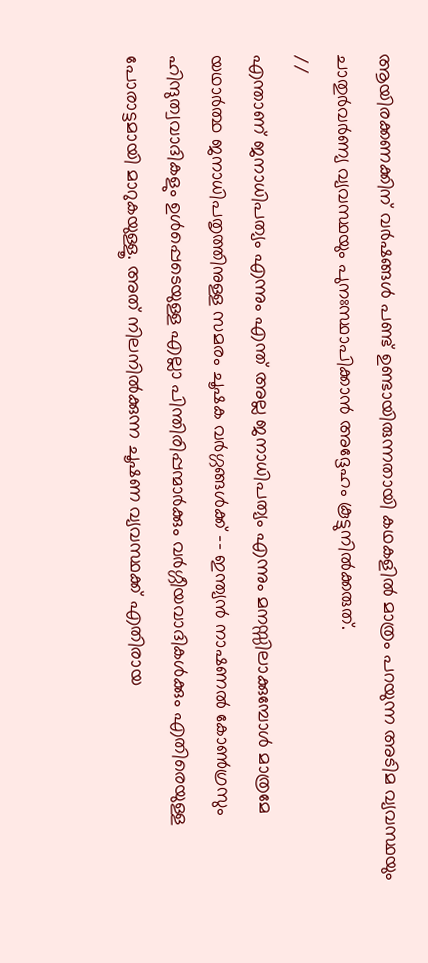ആയിരക്കണക്കിന് വർഷങ്ങൾ പണ്ട് ഉണ്ടായിരുന്നതായി കഥകളിൽ മാത്രം പറയുന്ന അടിമ വ്യവസ്ഥയും ചാതുർവർണ്യ വ്യവസ്ഥയും പുനഃസ്ഥാപിക്കാൻ അദ്ദേഹം കൂട്ടുനിൽക്കരുത്.
//
എന്താണ് ജനാധിപത്യം എന്നും എന്ത് അല്ല ജനാധിപത്യം എന്നും മനസ്സിലാക്കുമ്പോൾ മാത്രമേ യഥാർത്ഥ ജനാധിപതൃത്തിനുള്ള സമരം ചൂഷക വർഗ്ഗങ്ങൾക്ക് -- ഇന്ത്യൻ നാഷണൽ കോൺഗ്രസും ഹിന്ദുത്വവാദികളും ഉൾപ്പെടെയുള്ള എല്ലാ പിന്തിരിപ്പന്മാർക്കും വർഗ്ഗീയവാദികൾക്കും എതിരെയുള്ള പോരാട്ടമായി മാറുകയുള്ളൂ. അത് നിലനിൽക്കുന്ന ചൂഷണ വ്യവസ്ഥക്ക് എതിരായ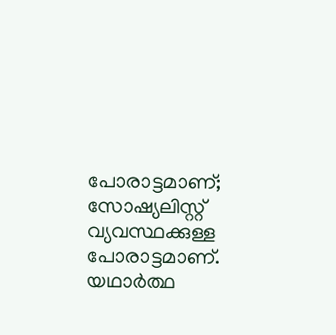പോരാട്ടമാണ്; സോഷ്യലിസ്റ്റ് വ്യവസ്ഥക്കുള്ള പോരാട്ടമാണ്. യഥാർത്ഥ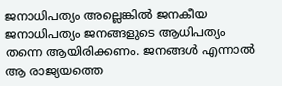ജനാധിപത്യം അല്ലെങ്കിൽ ജനകീയ ജനാധിപത്യം ജനങ്ങളുടെ ആധിപത്യം തന്നെ ആയിരിക്കണം. ജനങ്ങൾ എന്നാൽ ആ രാജ്യയത്തെ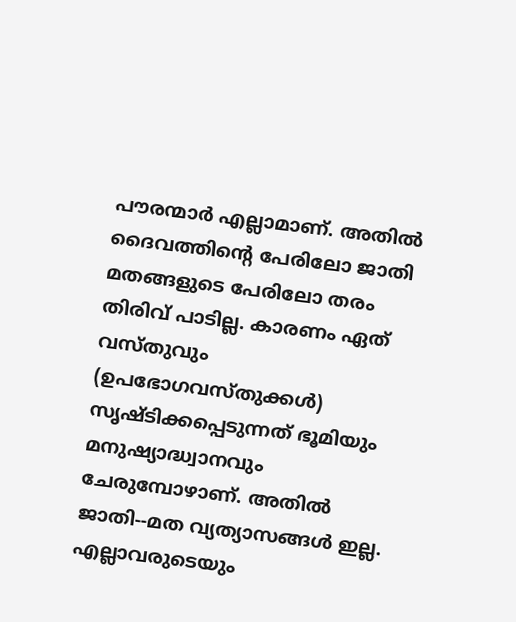പൗരന്മാർ എല്ലാമാണ്. അതിൽ ദൈവത്തിന്റെ പേരിലോ ജാതി മതങ്ങളുടെ പേരിലോ തരം തിരിവ് പാടില്ല. കാരണം ഏത് വസ്തുവും (ഉപഭോഗവസ്തുക്കൾ) സൃഷ്ടിക്കപ്പെടുന്നത് ഭൂമിയും മനുഷ്യാദ്ധ്വാനവും ചേരുമ്പോഴാണ്. അതിൽ ജാതി--മത വ്യത്യാസങ്ങൾ ഇല്ല. എല്ലാവരുടെയും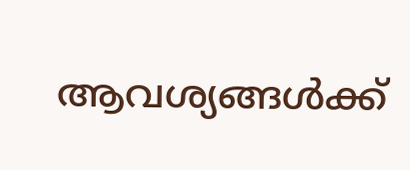ആവശ്യങ്ങൾക്ക്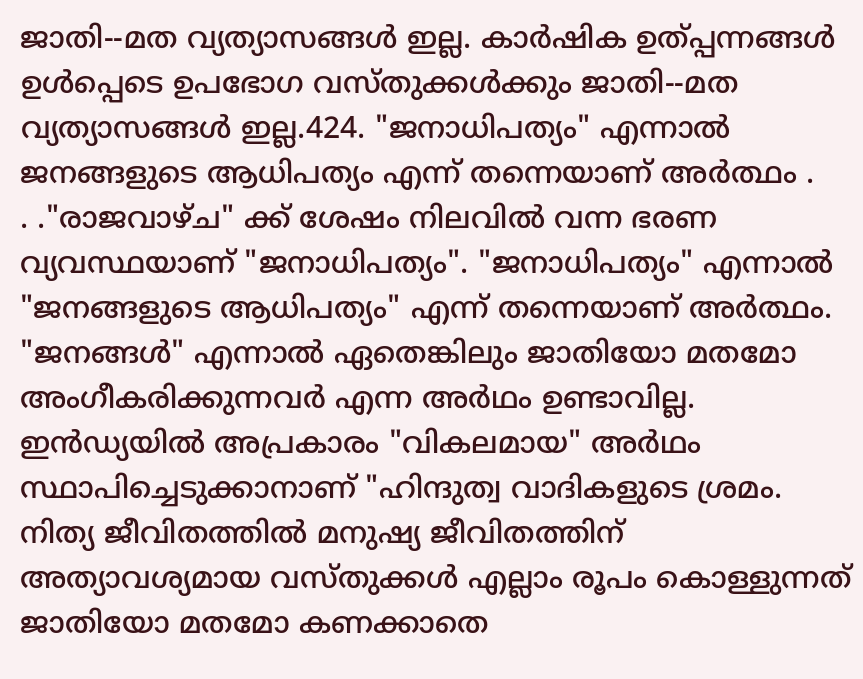ജാതി--മത വ്യത്യാസങ്ങൾ ഇല്ല. കാർഷിക ഉത്പ്പന്നങ്ങൾ ഉൾപ്പെടെ ഉപഭോഗ വസ്തുക്കൾക്കും ജാതി--മത വ്യത്യാസങ്ങൾ ഇല്ല.424. "ജനാധിപത്യം" എന്നാൽ ജനങ്ങളുടെ ആധിപത്യം എന്ന് തന്നെയാണ് അർത്ഥം .
. ."രാജവാഴ്ച" ക്ക് ശേഷം നിലവിൽ വന്ന ഭരണ വ്യവസ്ഥയാണ് "ജനാധിപത്യം". "ജനാധിപത്യം" എന്നാൽ "ജനങ്ങളുടെ ആധിപത്യം" എന്ന് തന്നെയാണ് അർത്ഥം. "ജനങ്ങൾ" എന്നാൽ ഏതെങ്കിലും ജാതിയോ മതമോ അംഗീകരിക്കുന്നവർ എന്ന അർഥം ഉണ്ടാവില്ല. ഇൻഡ്യയിൽ അപ്രകാരം "വികലമായ" അർഥം സ്ഥാപിച്ചെടുക്കാനാണ് "ഹിന്ദുത്വ വാദികളുടെ ശ്രമം. നിത്യ ജീവിതത്തിൽ മനുഷ്യ ജീവിതത്തിന് അത്യാവശ്യമായ വസ്തുക്കൾ എല്ലാം രൂപം കൊള്ളുന്നത് ജാതിയോ മതമോ കണക്കാതെ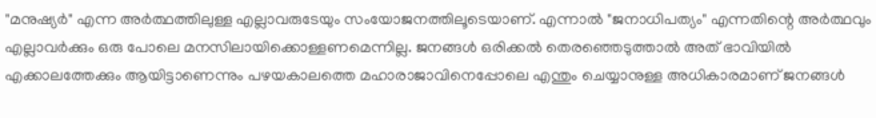"മനുഷ്യർ" എന്ന അർത്ഥത്തിലുള്ള എല്ലാവരുടേയും സംയോജനത്തിലൂടെയാണ്. എന്നാൽ "ജനാധിപത്യം" എന്നതിന്റെ അർത്ഥവും എല്ലാവർക്കും ഒരു പോലെ മനസിലായിക്കൊള്ളണമെന്നില്ല. ജനങ്ങൾ ഒരിക്കൽ തെരഞ്ഞെടുത്താൽ അത് ഭാവിയിൽ എക്കാലത്തേക്കും ആയിട്ടാണെന്നും പഴയകാലത്തെ മഹാരാജാവിനെപ്പോലെ എന്തും ചെയ്യാനുള്ള അധികാരമാണ് ജനങ്ങൾ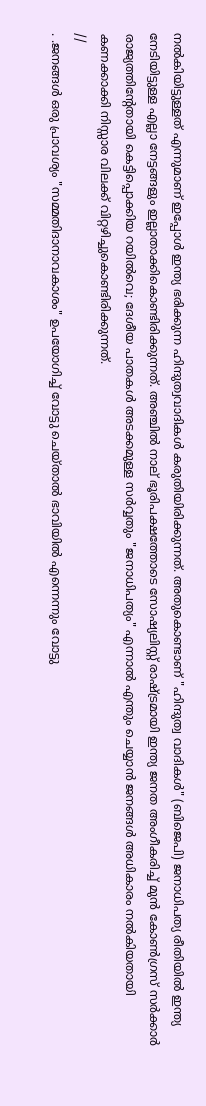നൽകിയിട്ടുള്ളത് എന്നുമാണ് ഇപ്പോൾ ഇന്ത്യ ഭരിക്കുന്ന ഹിന്ദുത്വവാദികൾ കരുതിയിരിക്കുന്നത്. അതുകൊണ്ടാണ് "ഹിന്ദുത്വ വാദികൾ" (ബിജെപി) ജനാധിപത്യ രീതിയിൽ ഇന്ത്യ നേടിയിട്ടുള്ള എല്ലാ നേട്ടങ്ങളും ഇല്ലാതാക്കികൊണ്ടിരിക്കുന്നത്. അഞ്ചിൽ നാല് ഭൂരിപക്ഷത്തോടെ സോഷ്യലിസ്റ്റ് രാഷ്ട്രമായി ഇന്ത്യ ജനത അംഗീകരിച്ച് മുൻ കോൺഗ്രസ് സർക്കാർ രാജ്യത്തിന്റേതായി കെട്ടിപ്പൊക്കിയ റയിൽവെ; ദേശീയ പാതകൾ അടക്കമുള്ള സർവ്വതും "ജനാധിപത്യം" എന്നാൽ എന്തും ചെയ്യാൻ ജനങ്ങൾ അധികാരം നൽകിയതായി കണക്കാക്കി നിസ്സാര വിലക്ക് വിറ്റഴിച്ചുകൊണ്ടിരിക്കുന്നത്.
//
. .ജനങ്ങൾ ഒരു പ്രാവശ്യം "സമ്മതിദാനാവകാശം" ഉപയോഗിച്ച് വോട്ടു ചെയ്‌താൽ ഭാവിയിൽ എന്നെന്നും വോട്ടു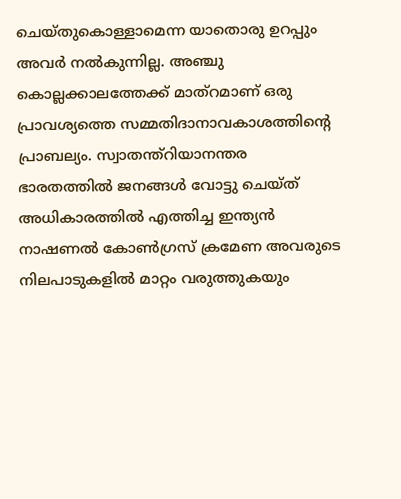ചെയ്തുകൊള്ളാമെന്ന യാതൊരു ഉറപ്പും അവർ നൽകുന്നില്ല. അഞ്ചു കൊല്ലക്കാലത്തേക്ക് മാത്റമാണ് ഒരു പ്രാവശ്യത്തെ സമ്മതിദാനാവകാശത്തിന്റെ പ്രാബല്യം. സ്വാതന്ത്റിയാനന്തര ഭാരതത്തിൽ ജനങ്ങൾ വോട്ടു ചെയ്ത് അധികാരത്തിൽ എത്തിച്ച ഇന്ത്യൻ നാഷണൽ കോൺഗ്രസ് ക്രമേണ അവരുടെ നിലപാടുകളിൽ മാറ്റം വരുത്തുകയും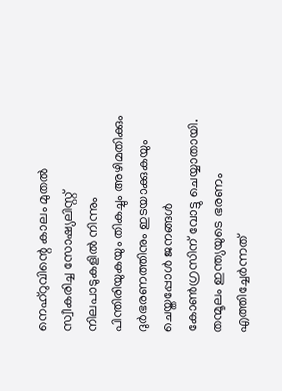നെഹ്‌റുവിന്റെ കാലം മുതൽ സ്വീകരിച്ച സോഷ്യലിസ്റ്റ് നിലപാടുകളിൽ നിന്നും പിന്തിരിയുകയും തികച്ചും അഴിമതിക്കും ദുർഭരണത്തിനും ഇടയാക്കുകയും ചെയ്തപ്പോൾ ജനങ്ങൾ കോൺഗ്രസിന് വോട്ടു ചെയ്യാതായി. തന്മൂലം ഇന്ത്യയുടെ ഭരണം എത്തിച്ചേർന്നത്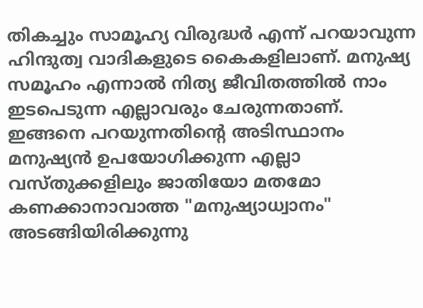തികച്ചും സാമൂഹ്യ വിരുദ്ധർ എന്ന് പറയാവുന്ന ഹിന്ദുത്വ വാദികളുടെ കൈകളിലാണ്. മനുഷ്യ സമൂഹം എന്നാൽ നിത്യ ജീവിതത്തിൽ നാം ഇടപെടുന്ന എല്ലാവരും ചേരുന്നതാണ്. ഇങ്ങനെ പറയുന്നതിന്റെ അടിസ്ഥാനം മനുഷ്യൻ ഉപയോഗിക്കുന്ന എല്ലാ വസ്തുക്കളിലും ജാതിയോ മതമോ കണക്കാനാവാത്ത "മനുഷ്യാധ്വാനം" അടങ്ങിയിരിക്കുന്നു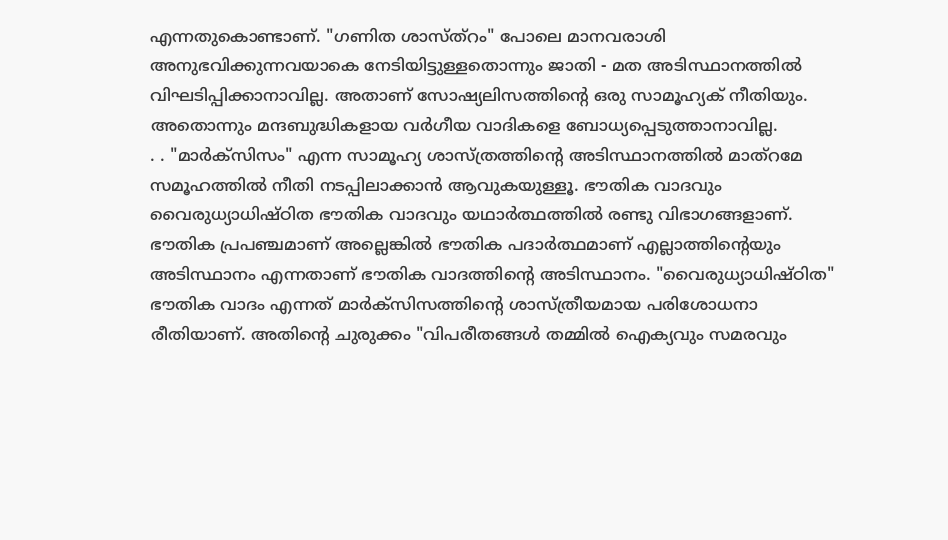എന്നതുകൊണ്ടാണ്. "ഗണിത ശാസ്ത്റം" പോലെ മാനവരാശി അനുഭവിക്കുന്നവയാകെ നേടിയിട്ടുള്ളതൊന്നും ജാതി - മത അടിസ്ഥാനത്തിൽ വിഘടിപ്പിക്കാനാവില്ല. അതാണ് സോഷ്യലിസത്തിന്റെ ഒരു സാമൂഹ്യക് നീതിയും. അതൊന്നും മന്ദബുദ്ധികളായ വർഗീയ വാദികളെ ബോധ്യപ്പെടുത്താനാവില്ല.
. . "മാർക്സിസം" എന്ന സാമൂഹ്യ ശാസ്ത്രത്തിന്റെ അടിസ്ഥാനത്തിൽ മാത്റമേ സമൂഹത്തിൽ നീതി നടപ്പിലാക്കാൻ ആവുകയുള്ളൂ. ഭൗതിക വാദവും വൈരുധ്യാധിഷ്ഠിത ഭൗതിക വാദവും യഥാർത്ഥത്തിൽ രണ്ടു വിഭാഗങ്ങളാണ്. ഭൗതിക പ്രപഞ്ചമാണ് അല്ലെങ്കിൽ ഭൗതിക പദാർത്ഥമാണ് എല്ലാത്തിന്റെയും അടിസ്ഥാനം എന്നതാണ് ഭൗതിക വാദത്തിന്റെ അടിസ്ഥാനം. "വൈരുധ്യാധിഷ്ഠിത" ഭൗതിക വാദം എന്നത് മാർക്സിസത്തിന്റെ ശാസ്ത്രീയമായ പരിശോധനാ രീതിയാണ്. അതിന്റെ ചുരുക്കം "വിപരീതങ്ങൾ തമ്മിൽ ഐക്യവും സമരവും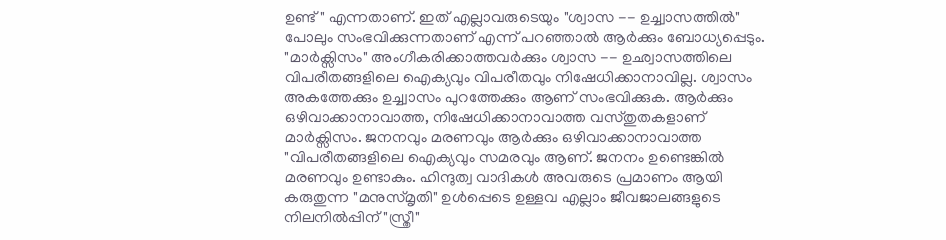ഉണ്ട്" എന്നതാണ്. ഇത് എല്ലാവരുടെയും "ശ്വാസ -- ഉച്ച്വാസത്തിൽ" പോലും സംഭവിക്കുന്നതാണ് എന്ന് പറഞ്ഞാൽ ആർക്കും ബോധ്യപ്പെടും. "മാർക്സിസം" അംഗീകരിക്കാത്തവർക്കും ശ്വാസ -- ഉഛ്വാസത്തിലെ വിപരീതങ്ങളിലെ ഐക്യവും വിപരീതവും നിഷേധിക്കാനാവില്ല. ശ്വാസം അകത്തേക്കും ഉച്ച്വാസം പുറത്തേക്കും ആണ് സംഭവിക്കുക. ആർക്കും ഒഴിവാക്കാനാവാത്ത, നിഷേധിക്കാനാവാത്ത വസ്തുതകളാണ് മാർക്സിസം. ജനനവും മരണവും ആർക്കും ഒഴിവാക്കാനാവാത്ത "വിപരീതങ്ങളിലെ ഐക്യവും സമരവും ആണ്. ജനനം ഉണ്ടെങ്കിൽ മരണവും ഉണ്ടാകും. ഹിന്ദുത്വ വാദികൾ അവരുടെ പ്രമാണം ആയി കരുതുന്ന "മനുസ്മൃതി" ഉൾപ്പെടെ ഉള്ളവ എല്ലാം ജീവജാലങ്ങളുടെ നിലനിൽപ്പിന് "സ്ത്രീ"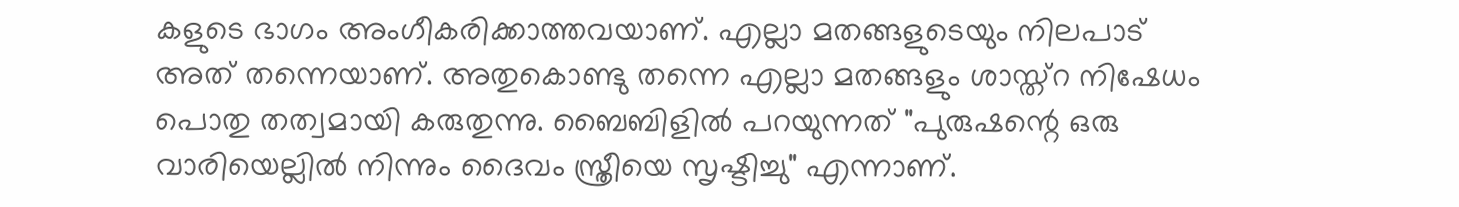കളുടെ ഭാഗം അംഗീകരിക്കാത്തവയാണ്. എല്ലാ മതങ്ങളുടെയും നിലപാട് അത് തന്നെയാണ്. അതുകൊണ്ടു തന്നെ എല്ലാ മതങ്ങളും ശാസ്ത്റ നിഷേധം പൊതു തത്വമായി കരുതുന്നു. ബൈബിളിൽ പറയുന്നത് "പുരുഷന്റെ ഒരു വാരിയെല്ലിൽ നിന്നും ദൈവം സ്ത്രീയെ സൃഷ്ടിച്ചു" എന്നാണ്.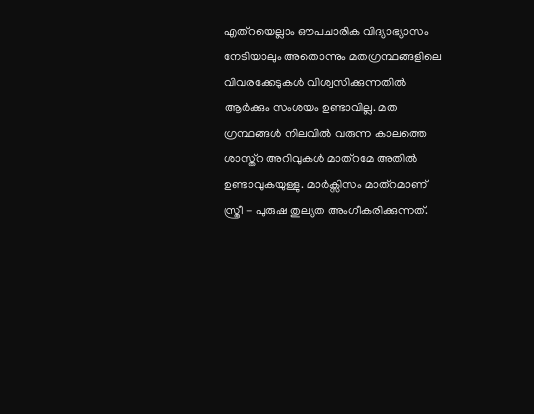എത്റയെല്ലാം ഔപചാരിക വിദ്യാഭ്യാസം നേടിയാലും അതൊന്നും മതഗ്രന്ഥങ്ങളിലെ വിവരക്കേടുകൾ വിശ്വസിക്കുന്നതിൽ ആർക്കും സംശയം ഉണ്ടാവില്ല. മത ഗ്രന്ഥങ്ങൾ നിലവിൽ വരുന്ന കാലത്തെ ശാസ്ത്റ അറിവുകൾ മാത്റമേ അതിൽ ഉണ്ടാവുകയുള്ളു. മാർക്സിസം മാത്റമാണ് സ്ത്രീ - പുരുഷ തുല്യത അംഗീകരിക്കുന്നത്.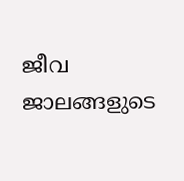ജീവ ജാലങ്ങളുടെ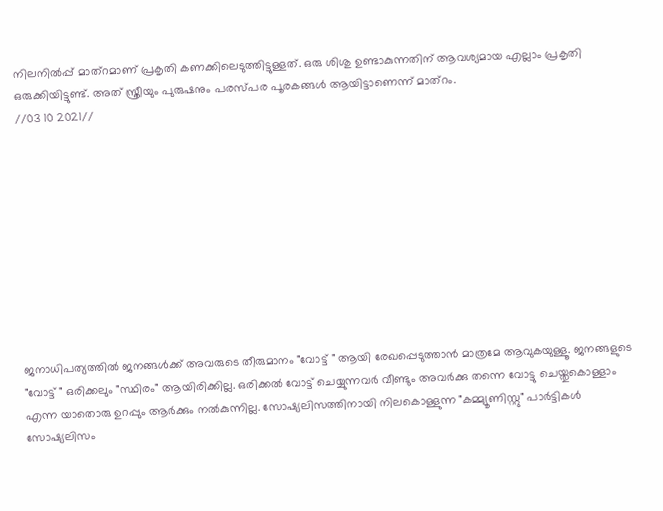നിലനിൽപ്പ് മാത്റമാണ് പ്രകൃതി കണക്കിലെടുത്തിട്ടുള്ളത്. ഒരു ശിശു ഉണ്ടാകുന്നതിന് ആവശ്യമായ എല്ലാം പ്രകൃതി ഒരുക്കിയിട്ടുണ്ട്. അത് സ്ത്രീയും പുരുഷനും പരസ്പര പൂരകങ്ങൾ ആയിട്ടാണെന്ന് മാത്റം.
//03 10 2021//










ജനാധിപത്യത്തിൽ ജനങ്ങൾക്ക് അവരുടെ തീരുമാനം "വോട്ട് " ആയി രേഖപ്പെടുത്താൻ മാത്രമേ ആവുകയുള്ളൂ. ജനങ്ങളുടെ "വോട്ട് " ഒരിക്കലും "സ്ഥിരം" ആയിരിക്കില്ല. ഒരിക്കൽ വോട്ട് ചെയ്യുന്നവർ വീണ്ടും അവർക്കു തന്നെ വോട്ടു ചെയ്തുകൊള്ളാം എന്ന യാതൊരു ഉറപ്പും ആർക്കും നൽകുന്നില്ല. സോഷ്യലിസത്തിനായി നിലകൊള്ളുന്ന "കമ്മ്യൂണിസ്റ്റു" പാർട്ടികൾ സോഷ്യലിസം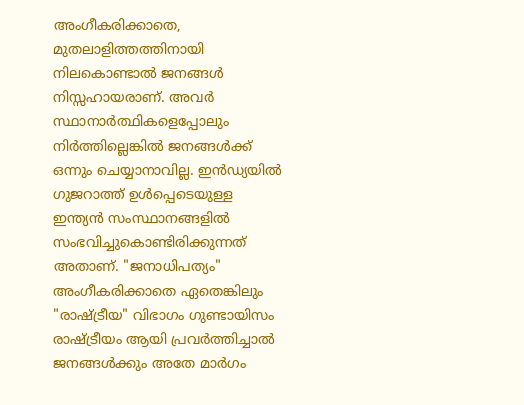അംഗീകരിക്കാതെ, മുതലാളിത്തത്തിനായി നിലകൊണ്ടാൽ ജനങ്ങൾ നിസ്സഹായരാണ്. അവർ സ്ഥാനാർത്ഥികളെപ്പോലും നിർത്തില്ലെങ്കിൽ ജനങ്ങൾക്ക് ഒന്നും ചെയ്യാനാവില്ല. ഇൻഡ്യയിൽ ഗുജറാത്ത് ഉൾപ്പെടെയുള്ള ഇന്ത്യൻ സംസ്ഥാനങ്ങളിൽ സംഭവിച്ചുകൊണ്ടിരിക്കുന്നത് അതാണ്. "ജനാധിപത്യം" അംഗീകരിക്കാതെ ഏതെങ്കിലും "രാഷ്ട്രീയ" വിഭാഗം ഗുണ്ടായിസം രാഷ്ട്രീയം ആയി പ്രവർത്തിച്ചാൽ ജനങ്ങൾക്കും അതേ മാർഗം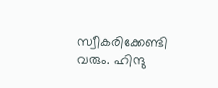സ്വീകരിക്കേണ്ടി വരും. ഹിന്ദു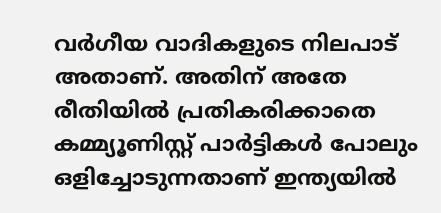വർഗീയ വാദികളുടെ നിലപാട് അതാണ്. അതിന് അതേ രീതിയിൽ പ്രതികരിക്കാതെ കമ്മ്യൂണിസ്റ്റ്‌ പാർട്ടികൾ പോലും ഒളിച്ചോടുന്നതാണ് ഇന്ത്യയിൽ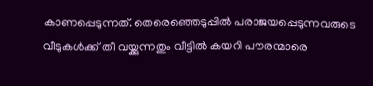കാണപ്പെടുന്നത്. തെരെഞ്ഞെടുപ്പിൽ പരാജയപ്പെടുന്നവരുടെ വീടുകൾക്ക് തീ വയ്ക്കുന്നതും വീട്ടിൽ കയറി പൗരന്മാരെ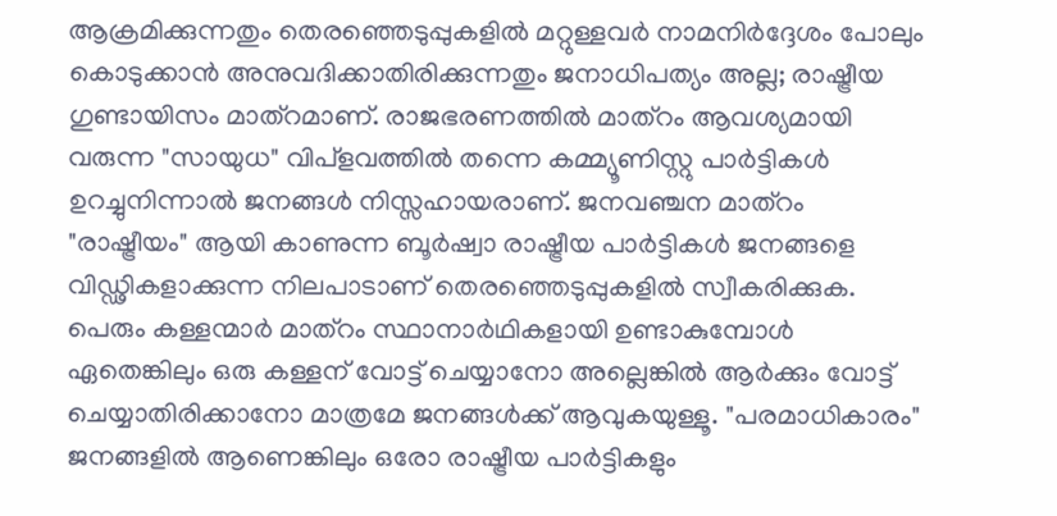ആക്രമിക്കുന്നതും തെരഞ്ഞെടുപ്പുകളിൽ മറ്റുള്ളവർ നാമനിർദ്ദേശം പോലും കൊടുക്കാൻ അനുവദിക്കാതിരിക്കുന്നതും ജനാധിപത്യം അല്ല; രാഷ്ട്രീയ ഗുണ്ടായിസം മാത്റമാണ്. രാജഭരണത്തിൽ മാത്റം ആവശ്യമായി വരുന്ന "സായുധ" വിപ്ളവത്തിൽ തന്നെ കമ്മ്യൂണിസ്റ്റു പാർട്ടികൾ ഉറച്ചുനിന്നാൽ ജനങ്ങൾ നിസ്സഹായരാണ്. ജനവഞ്ചന മാത്റം "രാഷ്ട്രീയം" ആയി കാണുന്ന ബൂർഷ്വാ രാഷ്ട്രീയ പാർട്ടികൾ ജനങ്ങളെ വിഡ്ഢികളാക്കുന്ന നിലപാടാണ് തെരഞ്ഞെടുപ്പുകളിൽ സ്വീകരിക്കുക. പെരും കള്ളന്മാർ മാത്റം സ്ഥാനാർഥികളായി ഉണ്ടാകുമ്പോൾ ഏതെങ്കിലും ഒരു കള്ളന് വോട്ട്‌ ചെയ്യാനോ അല്ലെങ്കിൽ ആർക്കും വോട്ട് ചെയ്യാതിരിക്കാനോ മാത്രമേ ജനങ്ങൾക്ക് ആവുകയുള്ളൂ. "പരമാധികാരം" ജനങ്ങളിൽ ആണെങ്കിലും ഒരോ രാഷ്ട്രീയ പാർട്ടികളും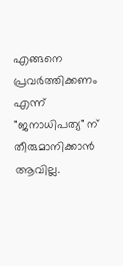എങ്ങനെ പ്രവർത്തിക്കണം എന്ന് "ജനാധിപത്യ" ന് തീരുമാനിക്കാൻ ആവില്ല.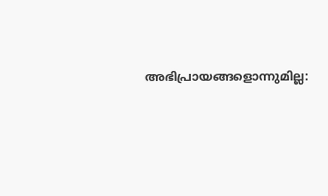അഭിപ്രായങ്ങളൊന്നുമില്ല: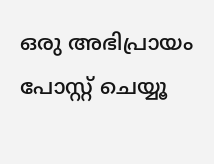ഒരു അഭിപ്രായം പോസ്റ്റ് ചെയ്യൂ